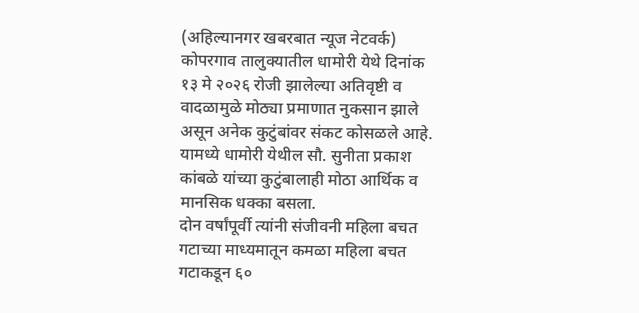(अहिल्यानगर खबरबात न्यूज नेटवर्क)
कोपरगाव तालुक्यातील धामोरी येथे दिनांक १३ मे २०२६ रोजी झालेल्या अतिवृष्टी व वादळामुळे मोठ्या प्रमाणात नुकसान झाले असून अनेक कुटुंबांवर संकट कोसळले आहे. यामध्ये धामोरी येथील सौ. सुनीता प्रकाश कांबळे यांच्या कुटुंबालाही मोठा आर्थिक व मानसिक धक्का बसला.
दोन वर्षांपूर्वी त्यांनी संजीवनी महिला बचत गटाच्या माध्यमातून कमळा महिला बचत गटाकडून ६०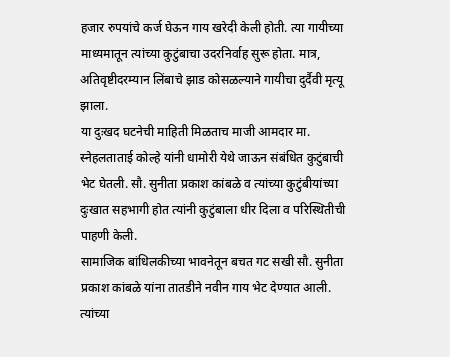हजार रुपयांचे कर्ज घेऊन गाय खरेदी केली होती. त्या गायीच्या माध्यमातून त्यांच्या कुटुंबाचा उदरनिर्वाह सुरू होता. मात्र, अतिवृष्टीदरम्यान लिंबाचे झाड कोसळल्याने गायीचा दुर्दैवी मृत्यू झाला.
या दुःखद घटनेची माहिती मिळताच माजी आमदार मा. स्नेहलताताई कोल्हे यांनी धामोरी येथे जाऊन संबंधित कुटुंबाची भेट घेतली. सौ. सुनीता प्रकाश कांबळे व त्यांच्या कुटुंबीयांच्या दुःखात सहभागी होत त्यांनी कुटुंबाला धीर दिला व परिस्थितीची पाहणी केली.
सामाजिक बांधिलकीच्या भावनेतून बचत गट सखी सौ. सुनीता प्रकाश कांबळे यांना तातडीने नवीन गाय भेट देण्यात आली. त्यांच्या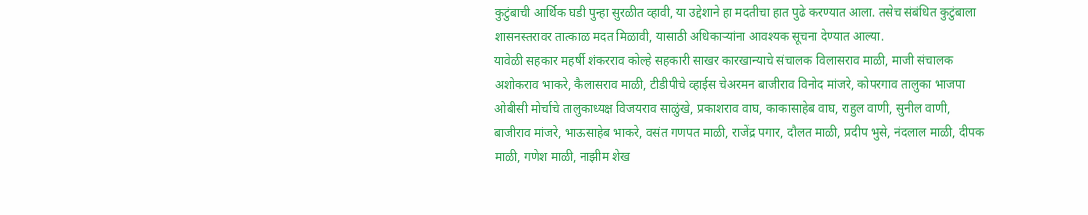कुटुंबाची आर्थिक घडी पुन्हा सुरळीत व्हावी, या उद्देशाने हा मदतीचा हात पुढे करण्यात आला. तसेच संबंधित कुटुंबाला शासनस्तरावर तात्काळ मदत मिळावी, यासाठी अधिकाऱ्यांना आवश्यक सूचना देण्यात आल्या.
यावेळी सहकार महर्षी शंकरराव कोल्हे सहकारी साखर कारखान्याचे संचालक विलासराव माळी, माजी संचालक अशोकराव भाकरे, कैलासराव माळी, टीडीपीचे व्हाईस चेअरमन बाजीराव विनोद मांजरे, कोपरगाव तालुका भाजपा ओबीसी मोर्चाचे तालुकाध्यक्ष विजयराव साळुंखे, प्रकाशराव वाघ, काकासाहेब वाघ, राहुल वाणी, सुनील वाणी, बाजीराव मांजरे, भाऊसाहेब भाकरे, वसंत गणपत माळी, राजेंद्र पगार, दौलत माळी, प्रदीप भुसे, नंदलाल माळी, दीपक माळी, गणेश माळी, नाझीम शेख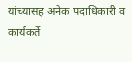यांच्यासह अनेक पदाधिकारी व कार्यकर्ते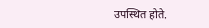उपस्थित होते.